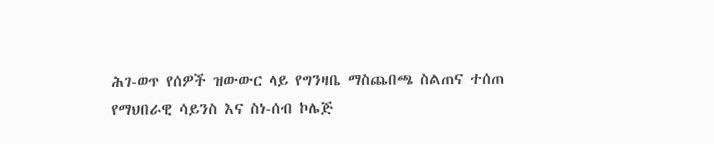ሕገ-ወጥ የሰዎች ዝውውር ላይ የግንዛቤ ማስጨበጫ ስልጠና ተሰጠ
የማህበራዊ ሳይንስ እና ስነ-ሰብ ኮሌጅ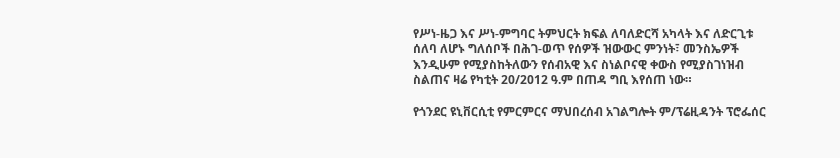የሥነ-ዜጋ እና ሥነ-ምግባር ትምህርት ክፍል ለባለድርሻ አካላት እና ለድርጊቱ ሰለባ ለሆኑ ግለሰቦች በሕገ-ወጥ የሰዎች ዝውውር ምንነት፣ መንስኤዎች እንዲሁም የሚያስከትለውን የሰብአዊ እና ስነልቦናዊ ቀውስ የሚያስገነዝብ ስልጠና ዛሬ የካቲት 20/2012 ዓ.ም በጠዳ ግቢ እየሰጠ ነው።

የጎንደር ዩኒቨርሲቲ የምርምርና ማህበረሰብ አገልግሎት ም/ፕሬዚዳንት ፕሮፌሰር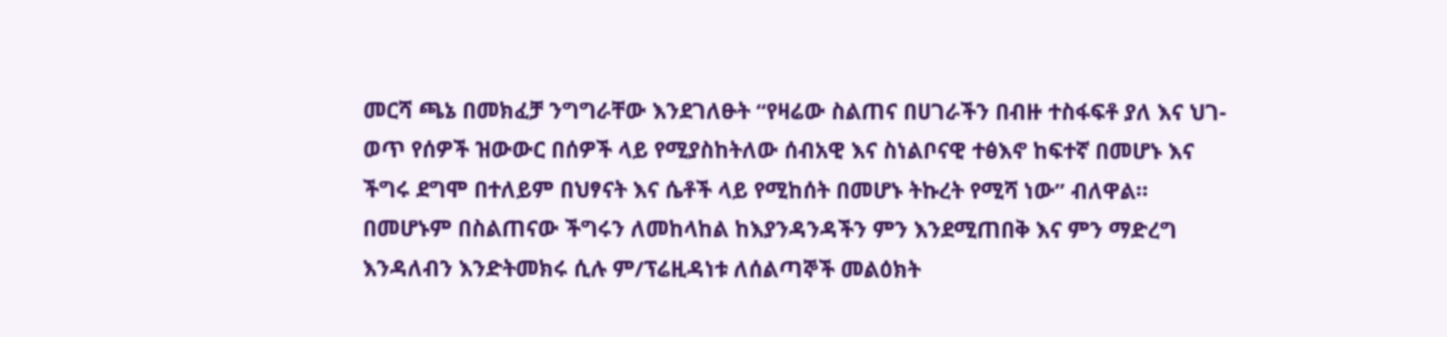መርሻ ጫኔ በመክፈቻ ንግግራቸው እንደገለፁት “የዛሬው ስልጠና በሀገራችን በብዙ ተስፋፍቶ ያለ እና ህገ-ወጥ የሰዎች ዝውውር በሰዎች ላይ የሚያስከትለው ሰብአዊ እና ስነልቦናዊ ተፅእኖ ከፍተኛ በመሆኑ እና ችግሩ ደግሞ በተለይም በህፃናት እና ሴቶች ላይ የሚከሰት በመሆኑ ትኩረት የሚሻ ነው” ብለዋል። በመሆኑም በስልጠናው ችግሩን ለመከላከል ከእያንዳንዳችን ምን እንደሚጠበቅ እና ምን ማድረግ እንዳለብን እንድትመክሩ ሲሉ ም/ፕሬዚዳነቱ ለሰልጣኞች መልዕክት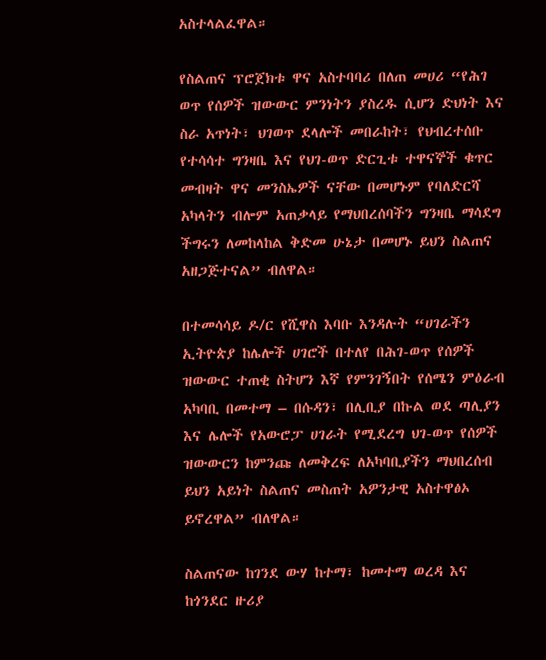አስተላልፈዋል።

የስልጠና ፕሮጀክቱ ዋና አስተባባሪ በለጠ መሀሪ “የሕገ ወጥ የሰዎች ዝውውር ምንነትን ያስረዱ ሲሆን ድህነት እና ስራ አጥነት፣ ህገወጥ ደላሎች መበራከት፣ የህብረተሰቡ የተሳሳተ ግንዛቤ እና የህገ-ወጥ ድርጊቱ ተዋናኞች ቁጥር መብዛት ዋና መንስኤዎች ናቸው በመሆኑም የባለድርሻ አካላትን ብሎም አጠቃላይ የማህበረሰባችን ግንዛቤ ማሳደግ ችግሩን ለመከላከል ቅድመ ሁኔታ በመሆኑ ይህን ስልጠና አዘጋጅተናል” ብለዋል።

በተመሳሳይ ዶ/ር የሺዋስ እባቡ እንዳሉት “ሀገራችን ኢትዮጵያ ከሌሎች ሀገሮች በተለየ በሕገ-ወጥ የሰዎች ዝውውር ተጠቂ ስትሆን እኛ የምንገኝበት የሰሜን ምዕራብ አካባቢ በመተማ – በሱዳን፣ በሊቢያ በኩል ወደ ጣሊያን እና ሌሎች የአውሮፓ ሀገራት የሚደረግ ህገ-ወጥ የሰዎች ዝውውርን ከምንጩ ለመቅረፍ ለአካባቢያችን ማህበረሰብ ይህን አይነት ስልጠና መስጠት አዎንታዊ አስተዋፅኦ ይኖረዋል” ብለዋል።

ስልጠናው ከገንደ ውሃ ከተማ፣ ከመተማ ወረዳ እና ከጎንደር ዙሪያ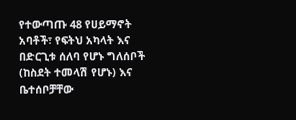የተውጣጡ 48 የሀይማኖት አባቶች፣ የፍትህ አካላት እና በድርጊቱ ሰለባ የሆኑ ግለሰቦች (ከስደት ተመላሽ የሆኑ) እና ቤተሰቦቻቸው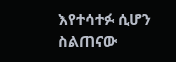እየተሳተፉ ሲሆን ስልጠናው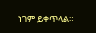ነገም ይቀጥላል።